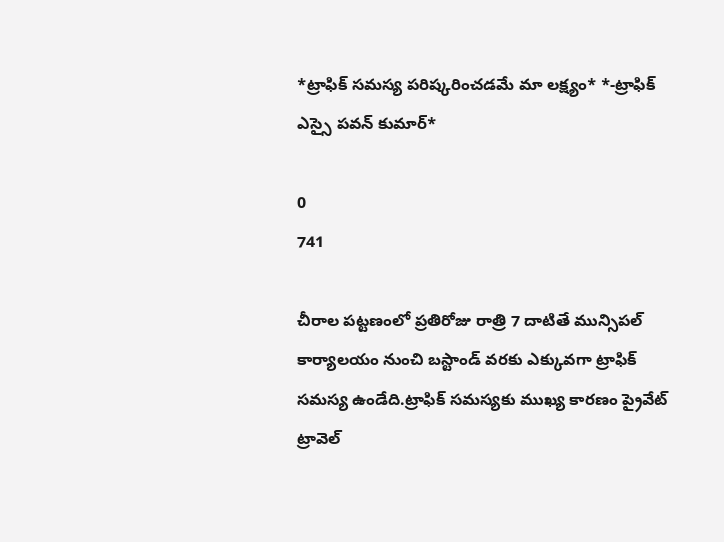*ట్రాఫిక్ సమస్య పరిష్కరించడమే మా లక్ష్యం* *-ట్రాఫిక్ ఎస్సై పవన్ కుమార్*

0
741

చీరాల పట్టణంలో ప్రతిరోజు రాత్రి 7 దాటితే మున్సిపల్ కార్యాలయం నుంచి బస్టాండ్ వరకు ఎక్కువగా ట్రాఫిక్ సమస్య ఉండేది.ట్రాఫిక్ సమస్యకు ముఖ్య కారణం ప్రైవేట్ ట్రావెల్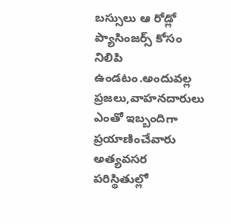బస్సులు ఆ రోడ్లో ప్యాసింజర్స్ కోసం నిలిపి ఉండటం.అందువల్ల ప్రజలు,వాహనదారులు ఎంతో ఇబ్బందిగా ప్రయాణించేవారు అత్యవసర పరిస్థితుల్లో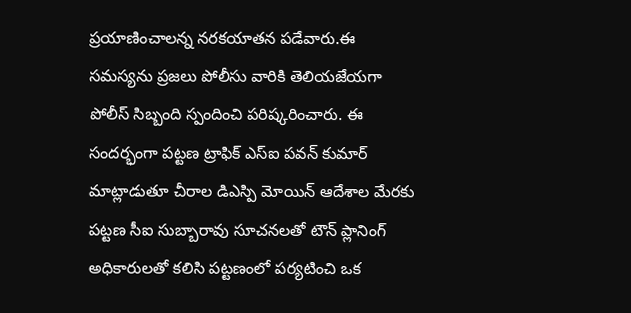ప్రయాణించాలన్న నరకయాతన పడేవారు.ఈ సమస్యను ప్రజలు పోలీసు వారికి తెలియజేయగా పోలీస్ సిబ్బంది స్పందించి పరిష్కరించారు. ఈ సందర్భంగా పట్టణ ట్రాఫిక్ ఎస్ఐ పవన్ కుమార్ మాట్లాడుతూ చీరాల డిఎస్పి మోయిన్ ఆదేశాల మేరకు పట్టణ సీఐ సుబ్బారావు సూచనలతో టౌన్ ప్లానింగ్ అధికారులతో కలిసి పట్టణంలో పర్యటించి ఒక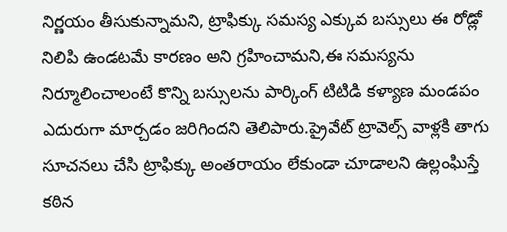నిర్ణయం తీసుకున్నామని, ట్రాఫిక్కు సమస్య ఎక్కువ బస్సులు ఈ రోడ్లో నిలిపి ఉండటమే కారణం అని గ్రహించామని,ఈ సమస్యను నిర్మూలించాలంటే కొన్ని బస్సులను పార్కింగ్ టిటిడి కళ్యాణ మండపం ఎదురుగా మార్చడం జరిగిందని తెలిపారు.ప్రైవేట్ ట్రావెల్స్ వాళ్లకి తాగు సూచనలు చేసి ట్రాఫిక్కు అంతరాయం లేకుండా చూడాలని ఉల్లంఘిస్తే కఠిన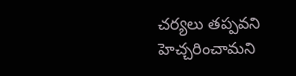చర్యలు తప్పవని హెచ్చరించామని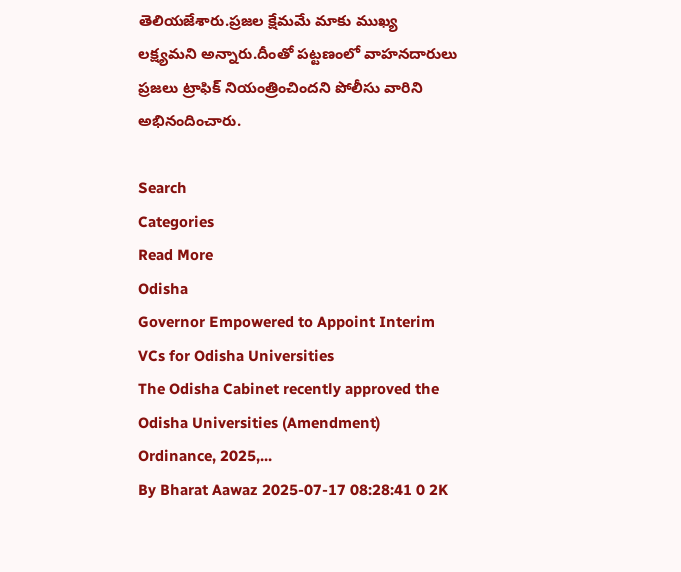తెలియజేశారు.ప్రజల క్షేమమే మాకు ముఖ్య లక్ష్యమని అన్నారు.దీంతో పట్టణంలో వాహనదారులు ప్రజలు ట్రాఫిక్ నియంత్రించిందని పోలీసు వారిని అభినందించారు.

Search
Categories
Read More
Odisha
Governor Empowered to Appoint Interim VCs for Odisha Universities
The Odisha Cabinet recently approved the Odisha Universities (Amendment) Ordinance, 2025,...
By Bharat Aawaz 2025-07-17 08:28:41 0 2K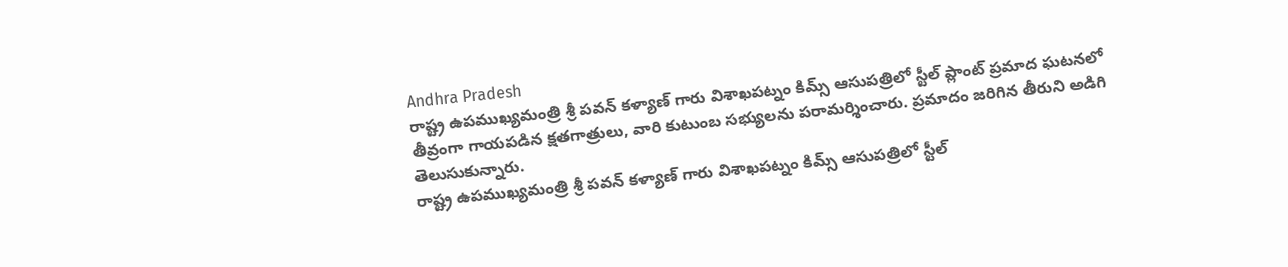Andhra Pradesh
రాష్ట్ర ఉపముఖ్యమంత్రి శ్రీ పవన్ కళ్యాణ్ గారు విశాఖపట్నం కిమ్స్ ఆసుపత్రిలో స్టీల్ ప్లాంట్ ప్రమాద ఘటనలో తీవ్రంగా గాయపడిన క్షతగాత్రులు, వారి కుటుంబ సభ్యులను పరామర్శించారు. ప్రమాదం జరిగిన తీరుని అడిగి తెలుసుకున్నారు.
రాష్ట్ర ఉపముఖ్యమంత్రి శ్రీ పవన్ కళ్యాణ్ గారు విశాఖపట్నం కిమ్స్ ఆసుపత్రిలో స్టీల్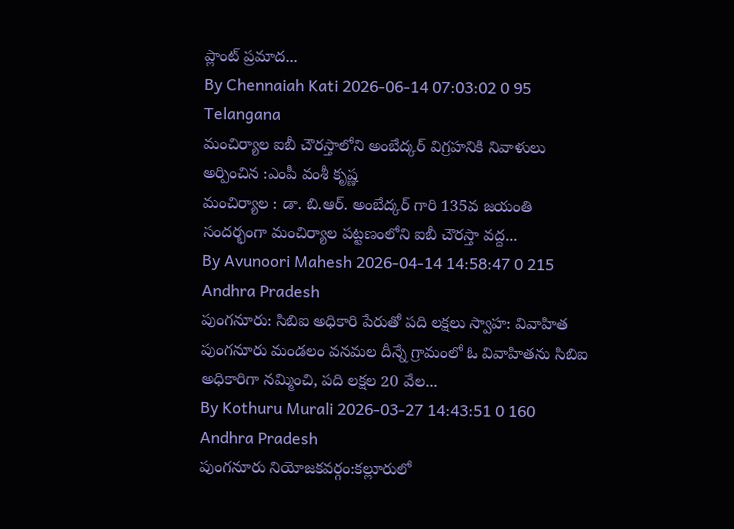ప్లాంట్ ప్రమాద...
By Chennaiah Kati 2026-06-14 07:03:02 0 95
Telangana
మంచిర్యాల ఐబీ చౌరస్తాలోని అంబేద్కర్ విగ్రహనికి నివాళులు అర్పించిన :ఎంపీ వంశీ కృష్ణ
మంచిర్యాల : డా. బి.ఆర్. అంబేద్కర్ గారి 135వ జయంతి సందర్భంగా మంచిర్యాల పట్టణంలోని ఐబీ చౌరస్తా వద్ద...
By Avunoori Mahesh 2026-04-14 14:58:47 0 215
Andhra Pradesh
పుంగనూరు: సిబిఐ అధికారి పేరుతో పది లక్షలు స్వాహ: వివాహిత
పుంగనూరు మండలం వనమల దీన్నే గ్రామంలో ఓ వివాహితను సిబిఐ అధికారిగా నమ్మించి, పది లక్షల 20 వేల...
By Kothuru Murali 2026-03-27 14:43:51 0 160
Andhra Pradesh
పుంగనూరు నియోజకవర్గం:కల్లూరులో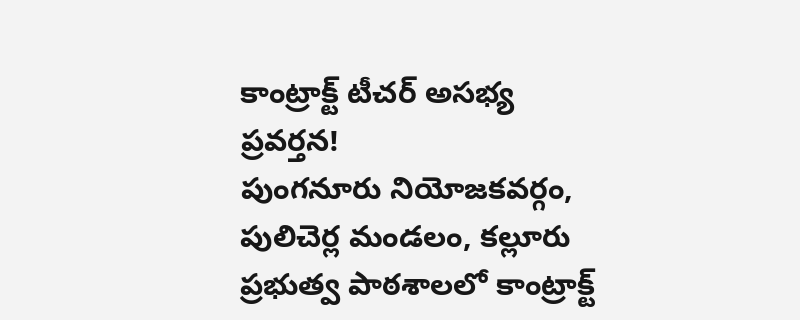కాంట్రాక్ట్ టీచర్ అసభ్య ప్రవర్తన!
పుంగనూరు నియోజకవర్గం, పులిచెర్ల మండలం, కల్లూరు ప్రభుత్వ పాఠశాలలో కాంట్రాక్ట్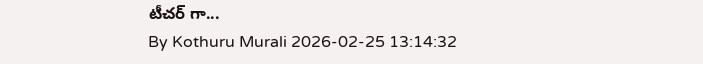టీచర్ గా...
By Kothuru Murali 2026-02-25 13:14:32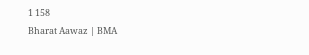1 158
Bharat Aawaz | BMA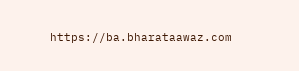https://ba.bharataawaz.com